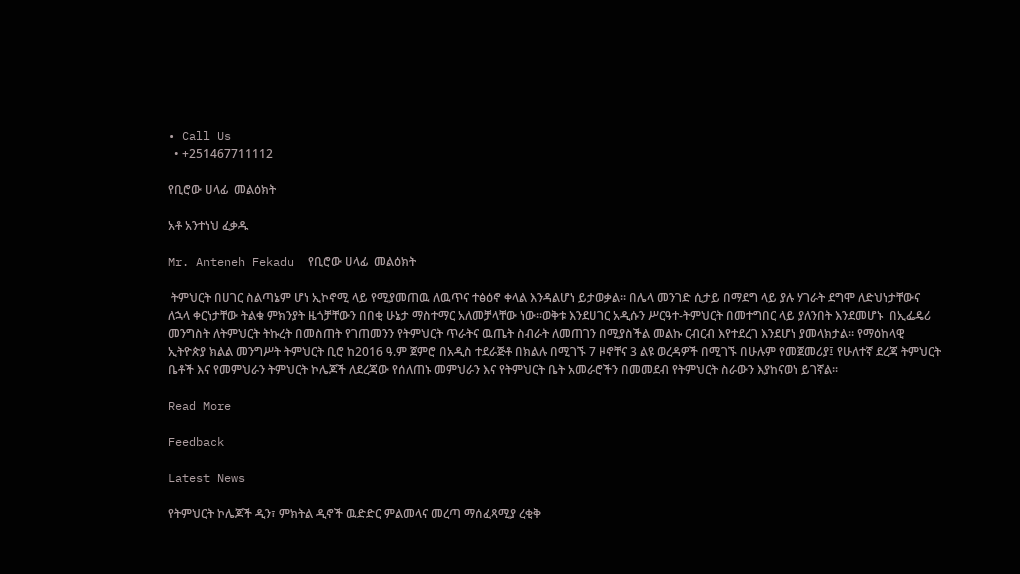• Call Us
  • +251467711112

የቢሮው ሀላፊ  መልዕክት

አቶ አንተነህ ፈቃዱ

Mr. Anteneh Fekadu  የቢሮው ሀላፊ  መልዕክት

 ትምህርት በሀገር ስልጣኔም ሆነ ኢኮኖሚ ላይ የሚያመጠዉ ለዉጥና ተፅዕኖ ቀላል እንዳልሆነ ይታወቃል፡፡ በሌላ መንገድ ሲታይ በማደግ ላይ ያሉ ሃገራት ደግሞ ለድህነታቸውና ለኋላ ቀርነታቸው ትልቁ ምክንያት ዜጎቻቸውን በበቂ ሁኔታ ማስተማር አለመቻላቸው ነው፡፡ወቅቱ እንደሀገር አዲሱን ሥርዓተ-ትምህርት በመተግበር ላይ ያለንበት እንደመሆኑ  በኢፌዴሪ መንግስት ለትምህርት ትኩረት በመስጠት የገጠመንን የትምህርት ጥራትና ዉጤት ስብራት ለመጠገን በሚያስችል መልኩ ርብርብ እየተደረገ እንደሆነ ያመላክታል፡፡ የማዕከላዊ ኢትዮጵያ ክልል መንግሥት ትምህርት ቢሮ ከ2016 ዓ.ም ጀምሮ በአዲስ ተደራጅቶ በክልሉ በሚገኙ 7 ዞኖቸና 3 ልዩ ወረዳዎች በሚገኙ በሁሉም የመጀመሪያ፤ የሁለተኛ ደረጃ ትምህርት ቤቶች እና የመምህራን ትምህርት ኮሌጆች ለደረጃው የሰለጠኑ መምህራን እና የትምህርት ቤት አመራሮችን በመመደብ የትምህርት ስራውን እያከናወነ ይገኛል፡፡

Read More

Feedback

Latest News

የትምህርት ኮሌጆች ዲን፣ ምክትል ዲኖች ዉድድር ምልመላና መረጣ ማሰፈጻሚያ ረቂቅ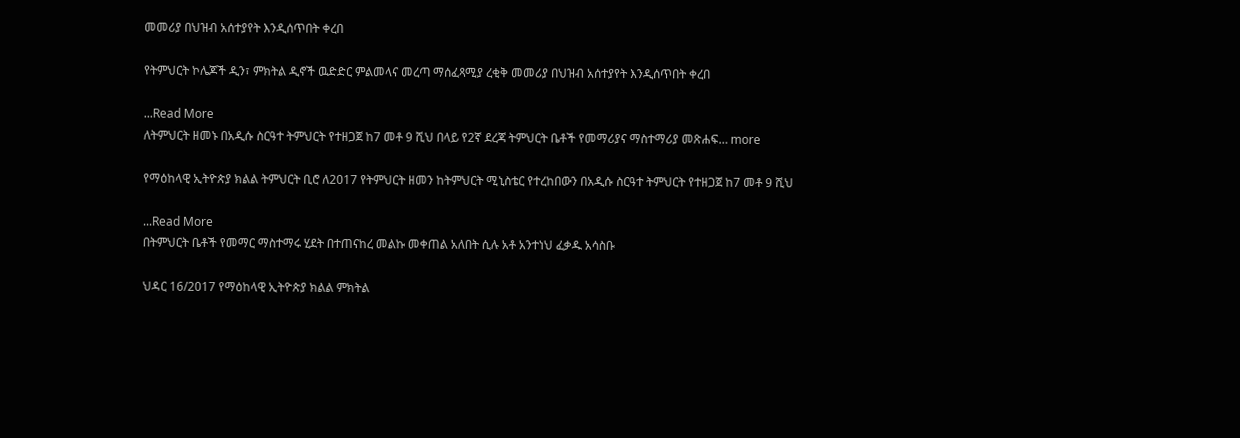መመሪያ በህዝብ አሰተያየት እንዲሰጥበት ቀረበ

የትምህርት ኮሌጆች ዲን፣ ምክትል ዲኖች ዉድድር ምልመላና መረጣ ማሰፈጻሚያ ረቂቅ መመሪያ በህዝብ አሰተያየት እንዲሰጥበት ቀረበ

...Read More
ለትምህርት ዘመኑ በአዲሱ ስርዓተ ትምህርት የተዘጋጀ ከ7 መቶ 9 ሺህ በላይ የ2ኛ ደረጃ ትምህርት ቤቶች የመማሪያና ማስተማሪያ መጽሐፍ… more

የማዕከላዊ ኢትዮጵያ ክልል ትምህርት ቢሮ ለ2017 የትምህርት ዘመን ከትምህርት ሚኒስቴር የተረከበውን በአዲሱ ስርዓተ ትምህርት የተዘጋጀ ከ7 መቶ 9 ሺህ

...Read More
በትምህርት ቤቶች የመማር ማስተማሩ ሂደት በተጠናከረ መልኩ መቀጠል አለበት ሲሉ አቶ አንተነህ ፈቃዱ አሳስቡ

ህዳር 16/2017 የማዕከላዊ ኢትዮጵያ ክልል ምክትል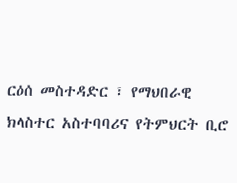ርዕሰ መስተዳድር ፣ የማህበራዊ ክላስተር አስተባባሪና የትምህርት ቢሮ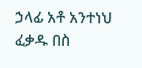ኃላፊ አቶ አንተነህ ፈቃዱ በስ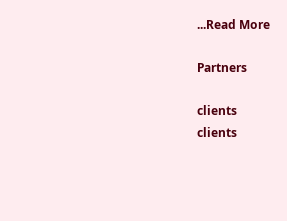...Read More

Partners

clients
clients